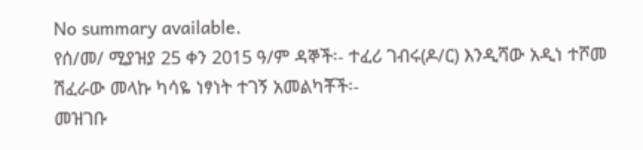No summary available.
የሰ/መ/ ሚያዝያ 25 ቀን 2015 ዓ/ም ዳኞች፡- ተፈሪ ገብሩ(ዶ/ር) እንዲሻው አዲነ ተሾመ ሽፈራው መላኩ ካሳዬ ነፃነት ተገኝ አመልካቾች፡-
መዝገቡ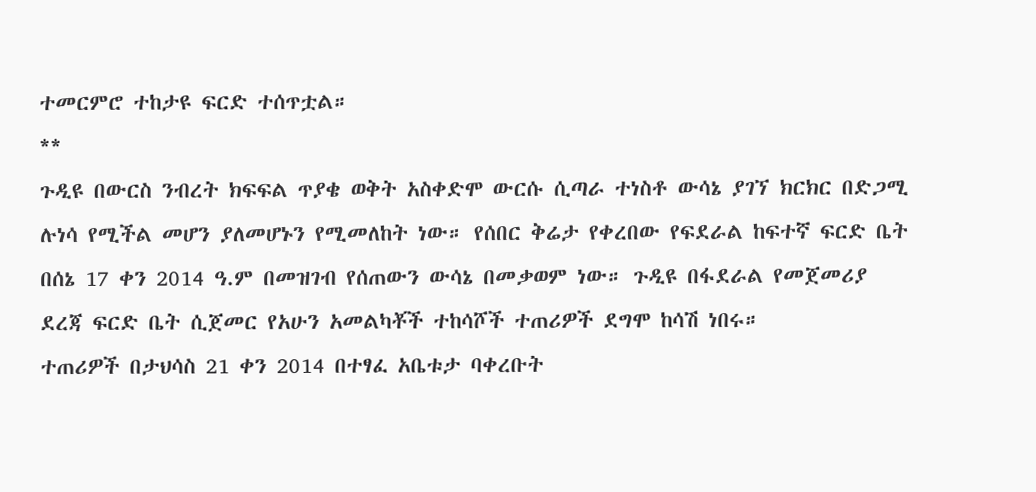ተመርምሮ ተከታዩ ፍርድ ተሰጥቷል።
**
ጉዲዩ በውርስ ንብረት ክፍፍል ጥያቄ ወቅት አስቀድሞ ውርሱ ሲጣራ ተነስቶ ውሳኔ ያገኘ ክርክር በድጋሚ ሉነሳ የሚችል መሆን ያለመሆኑን የሚመለከት ነው። የሰበር ቅሬታ የቀረበው የፍደራል ከፍተኛ ፍርድ ቤት በሰኔ 17 ቀን 2014 ዓ.ም በመዝገብ የሰጠውን ውሳኔ በመቃወም ነው። ጉዲዩ በፋደራል የመጀመሪያ ደረጃ ፍርድ ቤት ሲጀመር የአሁን አመልካቾች ተከሳሾች ተጠሪዎች ደግሞ ከሳሽ ነበሩ።
ተጠሪዎች በታህሳስ 21 ቀን 2014 በተፃፈ አቤቱታ ባቀረቡት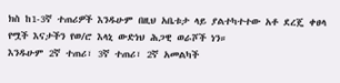ክስ ከ1-3ኛ ተጠሪዎች እንዱሁም በዚህ አቤቱታ ላይ ያልተካተተው አቶ ደረጄ ቀፀላ የሟች እናታችን የወ/ሮ እላኒ ውድነህ ሕጋዊ ወራሾች ነን።
እንዱሁም 2ኛ ተጠሪ፣ 3ኛ ተጠሪ፣ 2ኛ አመልካች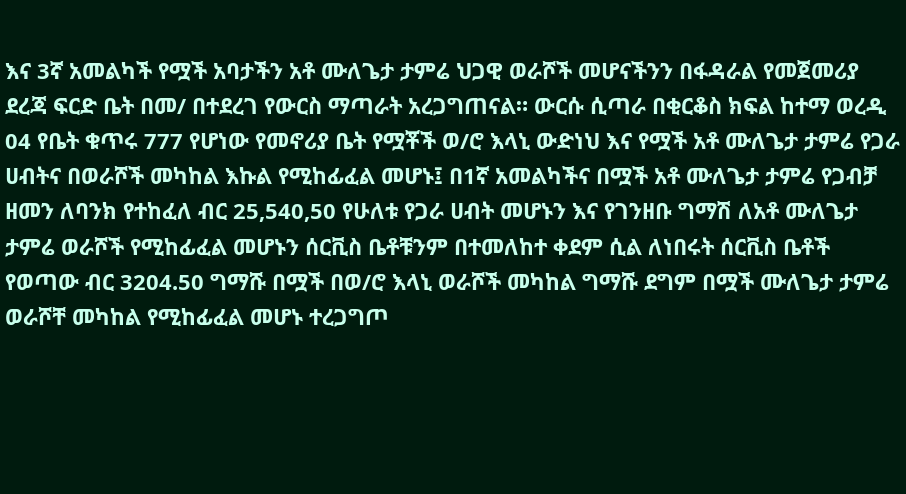እና 3ኛ አመልካች የሟች አባታችን አቶ ሙለጌታ ታምሬ ህጋዊ ወራሾች መሆናችንን በፋዳራል የመጀመሪያ ደረጃ ፍርድ ቤት በመ/ በተደረገ የውርስ ማጣራት አረጋግጠናል። ውርሱ ሲጣራ በቂርቆስ ክፍል ከተማ ወረዲ 04 የቤት ቁጥሩ 777 የሆነው የመኖሪያ ቤት የሟቾች ወ/ሮ እላኒ ውድነህ እና የሟች አቶ ሙለጌታ ታምሬ የጋራ ሀብትና በወራሾች መካከል እኩል የሚከፊፈል መሆኑ፤ በ1ኛ አመልካችና በሟች አቶ ሙለጌታ ታምሬ የጋብቻ ዘመን ለባንክ የተከፈለ ብር 25,540,50 የሁለቱ የጋራ ሀብት መሆኑን እና የገንዘቡ ግማሽ ለአቶ ሙለጌታ ታምሬ ወራሾች የሚከፊፈል መሆኑን ሰርቪስ ቤቶቹንም በተመለከተ ቀደም ሲል ለነበሩት ሰርቪስ ቤቶች የወጣው ብር 3204.50 ግማሹ በሟች በወ/ሮ እላኒ ወራሾች መካከል ግማሹ ደግም በሟች ሙለጌታ ታምሬ ወራሾቸ መካከል የሚከፊፈል መሆኑ ተረጋግጦ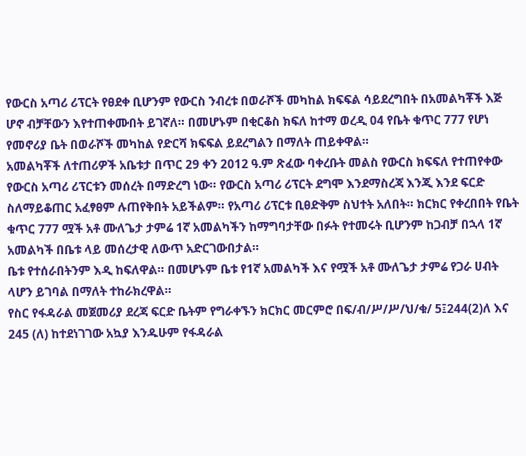የውርስ አጣሪ ሪፕርት የፀደቀ ቢሆንም የውርስ ንብረቱ በወራሾች መካከል ክፍፍል ሳይደረግበት በአመልካቾች እጅ ሆኖ ብቻቸውን እየተጠቀሙበት ይገኛለ። በመሆኑም በቂርቆስ ክፍለ ከተማ ወረዲ 04 የቤት ቁጥር 777 የሆነ የመኖሪያ ቤት በወራሾች መካከል የድርሻ ክፍፍል ይደረግልን በማለት ጠይቀዋል።
አመልካቾች ለተጠሪዎች አቤቱታ በጥር 29 ቀን 2012 ዓ.ም ጽፈው ባቀረቡት መልስ የውርስ ክፍፍለ የተጠየቀው የውርስ አጣሪ ሪፕርቱን መሰረት በማድረግ ነው። የውርስ አጣሪ ሪፕርት ደግሞ እንደማስረጃ እንጂ እንደ ፍርድ ስለማይቆጠር አፈፃፀም ሉጠየቅበት አይችልም። የአጣሪ ሪፕርቱ ቢፀድቅም ስህተት አለበት። ክርክር የቀረበበት የቤት ቁጥር 777 ሟች አቶ ሙለጌታ ታምሬ 1ኛ አመልካችን ከማግባታቸው በፉት የተመሩት ቢሆንም ከጋብቻ በኋላ 1ኛ አመልካች በቤቱ ላይ መሰረታዊ ለውጥ አድርገውበታል።
ቤቱ የተሰራበትንም እዲ ከፍለዋል። በመሆኑም ቤቱ የ1ኛ አመልካች እና የሟች አቶ ሙለጌታ ታምሬ የጋራ ሀብት ላሆን ይገባል በማለት ተከራክረዋል።
የስር የፋዳራል መጀመሪያ ደረጃ ፍርድ ቤትም የግራቀኙን ክርክር መርምሮ በፍ/ብ/ሥ/ሥ/ህ/ቁ/ 5፤244(2)ለ እና 245 (ለ) ከተደነገገው አኳያ እንዱሁም የፋዳራል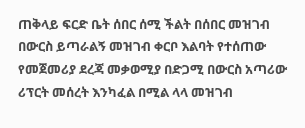ጠቅላይ ፍርድ ቤት ሰበር ሰሚ ችልት በሰበር መዝገብ በውርስ ይጣራልኝ መዝገብ ቀርቦ እልባት የተሰጠው የመጀመሪያ ደረጃ መቃወሚያ በድጋሚ በውርስ አጣሪው ሪፕርት መሰረት እንካፈል በሚል ላላ መዝገብ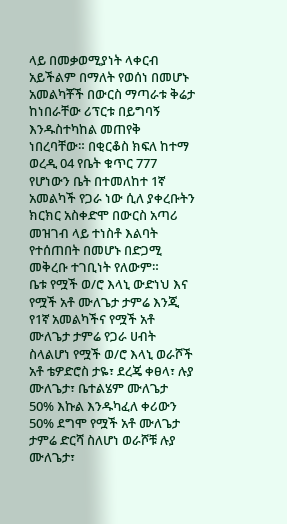ላይ በመቃወሚያነት ላቀርብ አይችልም በማለት የወሰነ በመሆኑ አመልካቾች በውርስ ማጣራቱ ቅሬታ ከነበራቸው ሪፕርቱ በይግባኝ እንዱስተካከል መጠየቅ ነበረባቸው። በቂርቆስ ክፍለ ከተማ ወረዲ 04 የቤት ቁጥር 777 የሆነውን ቤት በተመለከተ 1ኛ አመልካች የጋራ ነው ሲለ ያቀረቡትን ክርክር አስቀድሞ በውርስ አጣሪ መዝገብ ላይ ተነስቶ እልባት የተሰጠበት በመሆኑ በድጋሚ መቅረቡ ተገቢነት የለውም።
ቤቱ የሟች ወ/ሮ እላኒ ውድነህ እና የሟች አቶ ሙለጌታ ታምሬ እንጂ የ1ኛ አመልካችና የሟች አቶ ሙለጌታ ታምሬ የጋራ ሀብት ስላልሆነ የሟች ወ/ሮ እላኒ ወራሾች አቶ ቴዎድሮስ ታዬ፣ ደረጄ ቀፀላ፣ ሉያ ሙለጌታ፣ ቤተልሄም ሙለጌታ 50% እኩል እንዱካፈለ ቀሪውን 50% ደግሞ የሟች አቶ ሙለጌታ ታምሬ ድርሻ ስለሆነ ወራሾቹ ሉያ ሙለጌታ፣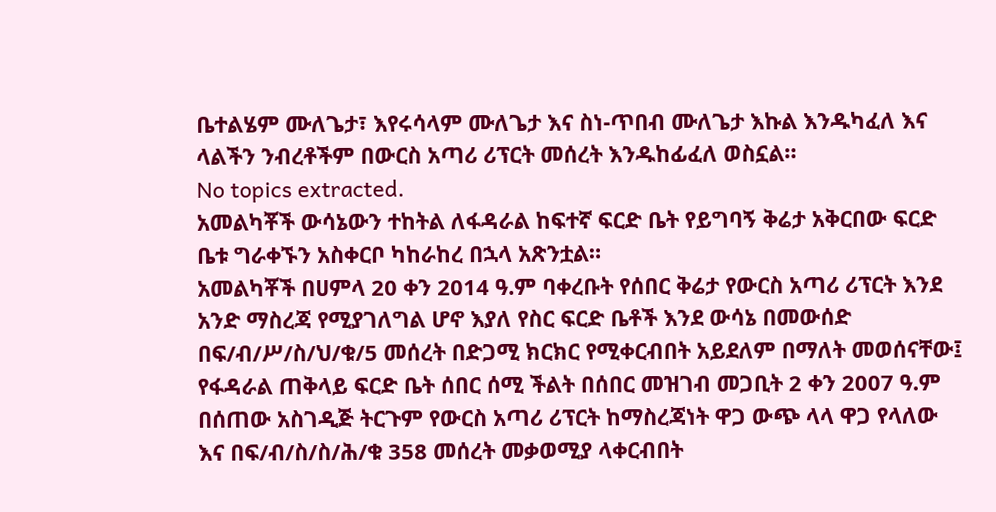ቤተልሄም ሙለጌታ፣ እየሩሳላም ሙለጌታ እና ስነ-ጥበብ ሙለጌታ እኩል እንዱካፈለ እና ላልችን ንብረቶችም በውርስ አጣሪ ሪፕርት መሰረት እንዱከፊፈለ ወስኗል።
No topics extracted.
አመልካቾች ውሳኔውን ተከትል ለፋዳራል ከፍተኛ ፍርድ ቤት የይግባኝ ቅሬታ አቅርበው ፍርድ ቤቱ ግራቀኙን አስቀርቦ ካከራከረ በኋላ አጽንቷል።
አመልካቾች በሀምላ 20 ቀን 2014 ዓ.ም ባቀረቡት የሰበር ቅሬታ የውርስ አጣሪ ሪፕርት እንደ አንድ ማስረጃ የሚያገለግል ሆኖ እያለ የስር ፍርድ ቤቶች እንደ ውሳኔ በመውሰድ በፍ/ብ/ሥ/ስ/ህ/ቁ/5 መሰረት በድጋሚ ክርክር የሚቀርብበት አይደለም በማለት መወሰናቸው፤ የፋዳራል ጠቅላይ ፍርድ ቤት ሰበር ሰሚ ችልት በሰበር መዝገብ መጋቢት 2 ቀን 2007 ዓ.ም በሰጠው አስገዲጅ ትርጉም የውርስ አጣሪ ሪፕርት ከማስረጃነት ዋጋ ውጭ ላላ ዋጋ የላለው እና በፍ/ብ/ስ/ስ/ሕ/ቁ 358 መሰረት መቃወሚያ ላቀርብበት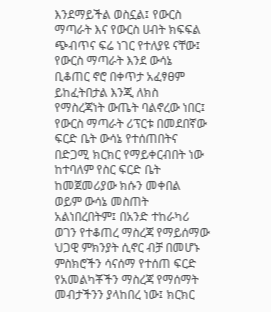እንደማይችል ወስኗል፤ የውርስ ማጣራት እና የውርስ ሀብት ክፍፍል ጭብጥና ፍሬ ነገር የተለያዩ ናቸው፤ የውርስ ማጣራት እንደ ውሳኔ ቢቆጠር ኖሮ በቀጥታ አፈፃፀም ይከፈትበታል እንጂ ለክስ የማስረጃነት ውጤት ባልኖረው ነበር፤ የውርስ ማጣራት ሪፕርቱ በመደበኛው ፍርድ ቤት ውሳኔ የተሰጠበትና በድጋሚ ክርክር የማይቀርብበት ነው ከተባለም የስር ፍርድ ቤት ከመጀመሪያው ክሱን መቀበል ወይም ውሳኔ መስጠት አልነበረበትም፤ በአንድ ተከራካሪ ወገን የተቆጠረ ማስረጃ የማይሰማው ህጋዊ ምክንያት ሲኖር ብቻ በመሆኑ ምስክሮችን ሳናሰማ የተሰጠ ፍርድ የአመልካቾችን ማስረጃ የማሰማት መብታችንን ያላከበረ ነው፤ ክርክር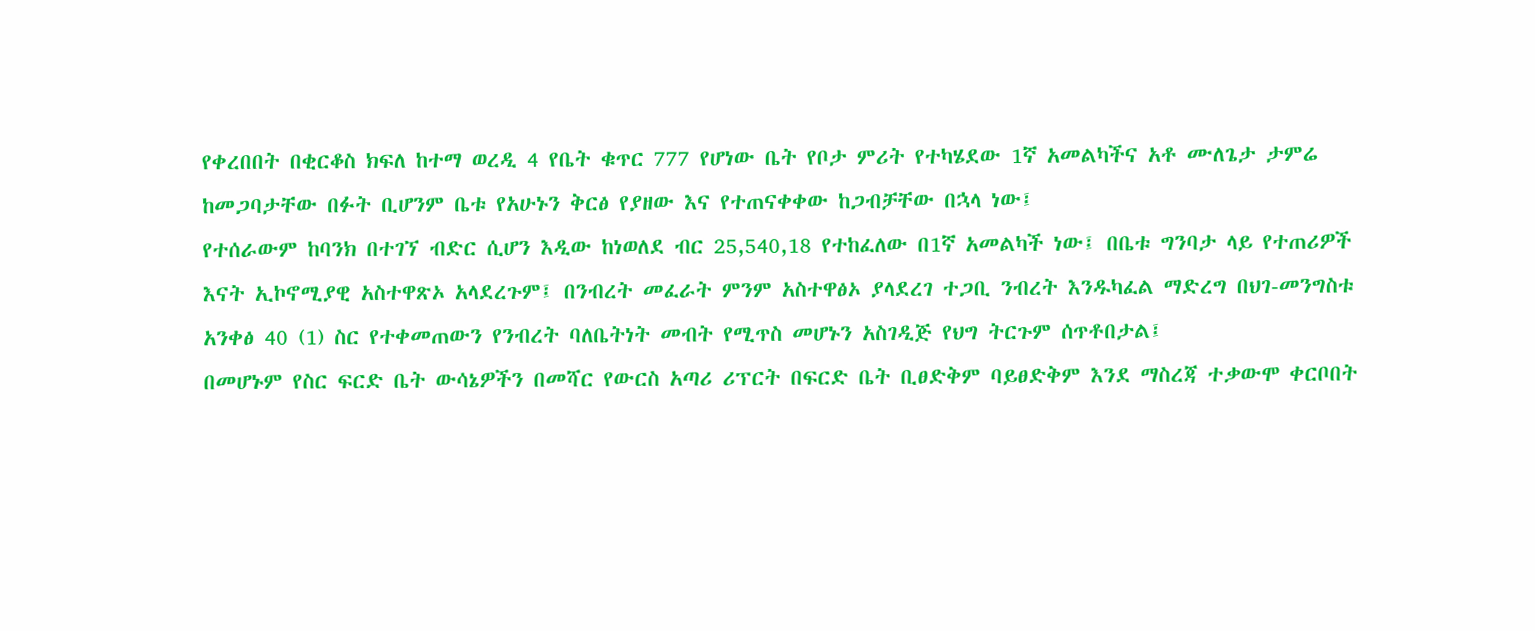የቀረበበት በቂርቆስ ክፍለ ከተማ ወረዲ 4 የቤት ቁጥር 777 የሆነው ቤት የቦታ ምሪት የተካሄደው 1ኛ አመልካችና አቶ ሙለጌታ ታምሬ ከመጋባታቸው በፉት ቢሆንም ቤቱ የአሁኑን ቅርፅ የያዘው እና የተጠናቀቀው ከጋብቻቸው በኋላ ነው፤
የተሰራውም ከባንክ በተገኘ ብድር ሲሆን እዲው ከነወለደ ብር 25,540,18 የተከፈለው በ1ኛ አመልካች ነው፤ በቤቱ ግንባታ ላይ የተጠሪዎች እናት ኢኮኖሚያዊ አስተዋጽኦ አላደረጉም፤ በንብረት መፈራት ምንም አስተዋፅኦ ያላደረገ ተጋቢ ንብረት እንዱካፈል ማድረግ በህገ-መንግስቱ አንቀፅ 40 (1) ስር የተቀመጠውን የንብረት ባለቤትነት መብት የሚጥስ መሆኑን አስገዲጅ የህግ ትርጉም ሰጥቶበታል፤
በመሆኑም የስር ፍርድ ቤት ውሳኔዎችን በመሻር የውርስ አጣሪ ሪፕርት በፍርድ ቤት ቢፀድቅም ባይፀድቅም እንደ ማስረጃ ተቃውሞ ቀርቦበት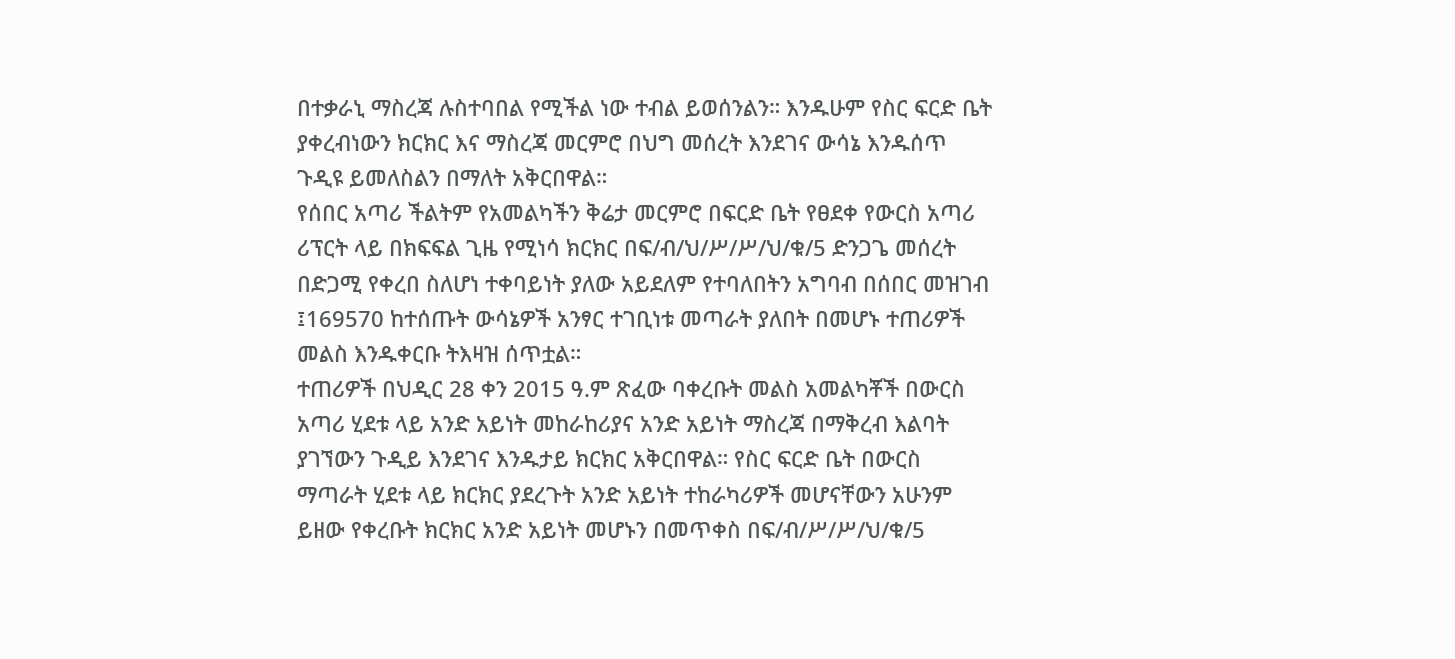በተቃራኒ ማስረጃ ሉስተባበል የሚችል ነው ተብል ይወሰንልን። እንዱሁም የስር ፍርድ ቤት ያቀረብነውን ክርክር እና ማስረጃ መርምሮ በህግ መሰረት እንደገና ውሳኔ እንዱሰጥ ጉዲዩ ይመለስልን በማለት አቅርበዋል።
የሰበር አጣሪ ችልትም የአመልካችን ቅሬታ መርምሮ በፍርድ ቤት የፀደቀ የውርስ አጣሪ ሪፕርት ላይ በክፍፍል ጊዜ የሚነሳ ክርክር በፍ/ብ/ህ/ሥ/ሥ/ህ/ቁ/5 ድንጋጌ መሰረት በድጋሚ የቀረበ ስለሆነ ተቀባይነት ያለው አይደለም የተባለበትን አግባብ በሰበር መዝገብ ፤169570 ከተሰጡት ውሳኔዎች አንፃር ተገቢነቱ መጣራት ያለበት በመሆኑ ተጠሪዎች መልስ እንዱቀርቡ ትእዛዝ ሰጥቷል።
ተጠሪዎች በህዲር 28 ቀን 2015 ዓ.ም ጽፈው ባቀረቡት መልስ አመልካቾች በውርስ አጣሪ ሂደቱ ላይ አንድ አይነት መከራከሪያና አንድ አይነት ማስረጃ በማቅረብ እልባት ያገኘውን ጉዲይ እንደገና እንዱታይ ክርክር አቅርበዋል። የስር ፍርድ ቤት በውርስ ማጣራት ሂደቱ ላይ ክርክር ያደረጉት አንድ አይነት ተከራካሪዎች መሆናቸውን አሁንም ይዘው የቀረቡት ክርክር አንድ አይነት መሆኑን በመጥቀስ በፍ/ብ/ሥ/ሥ/ህ/ቁ/5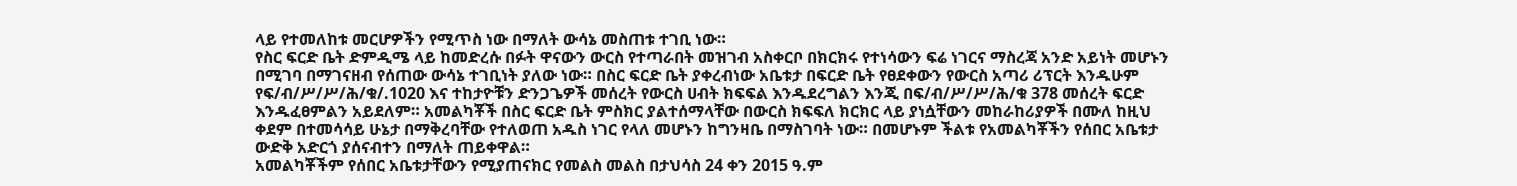ላይ የተመለከቱ መርሆዎችን የሚጥስ ነው በማለት ውሳኔ መስጠቱ ተገቢ ነው።
የስር ፍርድ ቤት ድምዲሜ ላይ ከመድረሱ በፉት ዋናውን ውርስ የተጣራበት መዝገብ አስቀርቦ በክርክሩ የተነሳውን ፍሬ ነገርና ማስረጃ አንድ አይነት መሆኑን በሚገባ በማገናዘብ የሰጠው ውሳኔ ተገቢነት ያለው ነው። በስር ፍርድ ቤት ያቀረብነው አቤቱታ በፍርድ ቤት የፀደቀውን የውርስ አጣሪ ሪፕርት እንዱሁም የፍ/ብ/ሥ/ሥ/ሕ/ቁ/.1020 እና ተከታዮቹን ድንጋጌዎች መሰረት የውርስ ሀብት ክፍፍል እንዱደረግልን እንጂ በፍ/ብ/ሥ/ሥ/ሕ/ቁ 378 መሰረት ፍርድ እንዱፈፀምልን አይደለም። አመልካቾች በስር ፍርድ ቤት ምስክር ያልተሰማላቸው በውርስ ክፍፍለ ክርክር ላይ ያነሷቸውን መከራከሪያዎች በሙለ ከዚህ ቀደም በተመሳሳይ ሁኔታ በማቅረባቸው የተለወጠ አዱስ ነገር የላለ መሆኑን ከግንዛቤ በማስገባት ነው። በመሆኑም ችልቱ የአመልካቾችን የሰበር አቤቱታ ውድቅ አድርጎ ያሰናብተን በማለት ጠይቀዋል።
አመልካቾችም የሰበር አቤቱታቸውን የሚያጠናክር የመልስ መልስ በታህሳስ 24 ቀን 2015 ዓ.ም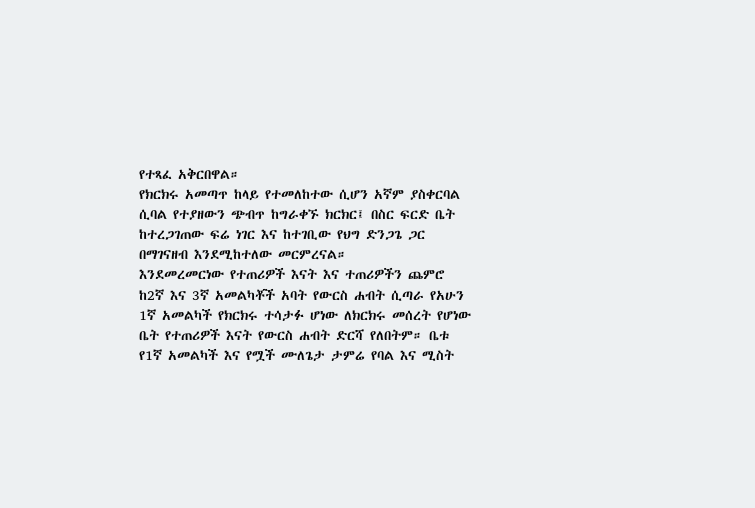የተጻፈ አቅርበዋል።
የክርክሩ አመጣጥ ከላይ የተመለከተው ሲሆን አኛም ያስቀርባል ሲባል የተያዘውን ጭብጥ ከግራቀኙ ክርክር፤ በስር ፍርድ ቤት ከተረጋገጠው ፍሬ ነገር እና ከተገቢው የህግ ድንጋጌ ጋር በማገናዘብ እንደሚከተለው መርምረናል።
እንደመረመርነው የተጠሪዎች እናት እና ተጠሪዎችን ጨምሮ ከ2ኛ እና 3ኛ አመልካቾች አባት የውርስ ሐብት ሲጣራ የአሁን 1ኛ አመልካች የክርክሩ ተሳታፉ ሆነው ለክርክሩ መሰረት የሆነው ቤት የተጠሪዎች እናት የውርስ ሐብት ድርሻ የለበትም። ቤቱ የ1ኛ አመልካች እና የሟች ሙለጌታ ታምሬ የባል እና ሚስት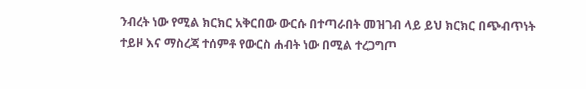ንብረት ነው የሚል ክርክር አቅርበው ውርሱ በተጣራበት መዝገብ ላይ ይህ ክርክር በጭብጥነት ተይዞ እና ማስረጃ ተሰምቶ የውርስ ሐብት ነው በሚል ተረጋግጦ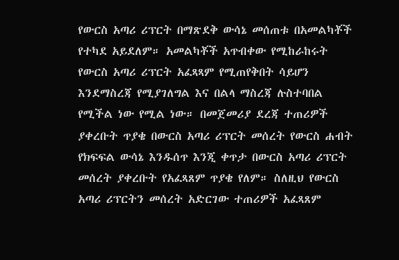የውርስ አጣሪ ሪፕርት በማጽደቅ ውሳኔ መሰጠቱ በአመልካቾች የተካደ አይደለም። አመልካቾች አጥብቀው የሚከራከሩት የውርስ አጣሪ ሪፕርት አፈጻጻም የሚጠየቅበት ሳይሆን እንደማስረጃ የሚያገለግል እና በልላ ማስረጃ ሉስተባበል የሚችል ነው የሚል ነው። በመጀመሪያ ደረጃ ተጠሪዎች ያቀረቡት ጥያቄ በውርስ አጣሪ ሪፕርት መሰረት የውርስ ሐብት የክፍፍል ውሳኔ እንዱሰጥ እንጂ ቀጥታ በውርስ አጣሪ ሪፕርት መሰረት ያቀረቡት የአፈጻጸም ጥያቄ የለም። ስለዚህ የውርስ አጣሪ ሪፕርትን መሰረት አድርገው ተጠሪዎች አፈጻጸም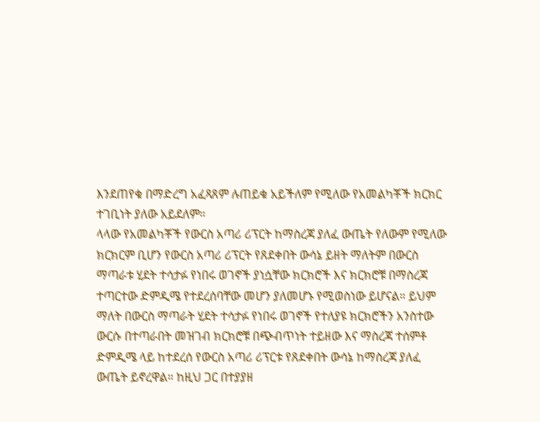እንደጠየቁ በማድረግ አፈጻጸም ሉጠይቁ አይችለም የሚለው የአመልካቾች ክርክር ተገቢነት ያለው አይደለም።
ላላው የአመልካቾች የውርስ አጣሪ ሪፕርት ከማስረጃ ያለፈ ውጤት የለውም የሚለው ክርክርም ቢሆን የውርስ አጣሪ ሪፕርት የጸደቀበት ውሳኔ ይዘት ማለትም በውርስ ማጣራቱ ሂደት ተሳታፉ የነበሩ ወገኖች ያነሷቸው ክርክሮች እና ክርክሮቹ በማስረጃ ተጣርተው ድምዲሜ የተደረሰባቸው መሆን ያለመሆኑ የሚወስነው ይሆናል። ይህም ማለት በውርስ ማጣራት ሂደት ተሳታፉ የነበሩ ወገኖች የተለያዩ ክርክሮችን አንስተው ውርሱ በተጣራበት መዝገብ ክርክሮቹ በጭብጥነት ተይዘው እና ማስረጃ ተሰምቶ ድምዲሜ ላይ ከተደረሰ የውርስ አጣሪ ሪፕርቱ የጸደቀበት ውሳኔ ከማስረጃ ያለፈ ውጤት ይኖረዋል። ከዚህ ጋር በተያያዘ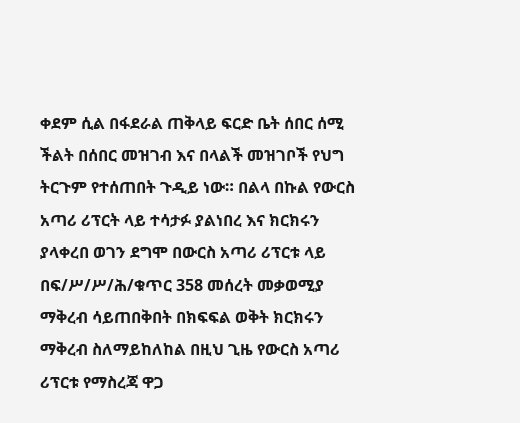ቀደም ሲል በፋደራል ጠቅላይ ፍርድ ቤት ሰበር ሰሚ ችልት በሰበር መዝገብ እና በላልች መዝገቦች የህግ ትርጉም የተሰጠበት ጉዲይ ነው። በልላ በኩል የውርስ አጣሪ ሪፕርት ላይ ተሳታፉ ያልነበረ እና ክርክሩን ያላቀረበ ወገን ደግሞ በውርስ አጣሪ ሪፕርቱ ላይ በፍ/ሥ/ሥ/ሕ/ቁጥር 358 መሰረት መቃወሚያ ማቅረብ ሳይጠበቅበት በክፍፍል ወቅት ክርክሩን ማቅረብ ስለማይከለከል በዚህ ጊዜ የውርስ አጣሪ ሪፕርቱ የማስረጃ ዋጋ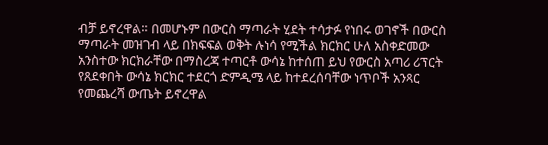ብቻ ይኖረዋል። በመሆኑም በውርስ ማጣራት ሂደት ተሳታፉ የነበሩ ወገኖች በውርስ ማጣራት መዝገብ ላይ በክፍፍል ወቅት ሉነሳ የሚችል ክርክር ሁለ አስቀድመው አንስተው ክርክራቸው በማስረጃ ተጣርቶ ውሳኔ ከተሰጠ ይህ የውርስ አጣሪ ሪፕርት የጸደቀበት ውሳኔ ክርክር ተደርጎ ድምዲሜ ላይ ከተደረሰባቸው ነጥቦች አንጻር የመጨረሻ ውጤት ይኖረዋል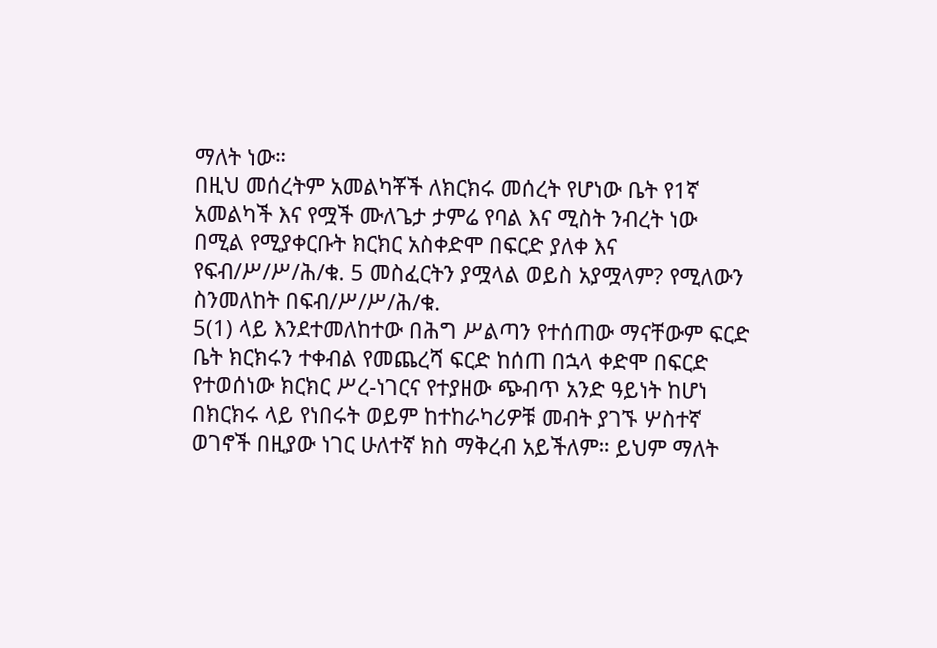ማለት ነው።
በዚህ መሰረትም አመልካቾች ለክርክሩ መሰረት የሆነው ቤት የ1ኛ አመልካች እና የሟች ሙለጌታ ታምሬ የባል እና ሚስት ንብረት ነው በሚል የሚያቀርቡት ክርክር አስቀድሞ በፍርድ ያለቀ እና የፍብ/ሥ/ሥ/ሕ/ቁ. 5 መስፈርትን ያሟላል ወይስ አያሟላም? የሚለውን ስንመለከት በፍብ/ሥ/ሥ/ሕ/ቁ.
5(1) ላይ እንደተመለከተው በሕግ ሥልጣን የተሰጠው ማናቸውም ፍርድ ቤት ክርክሩን ተቀብል የመጨረሻ ፍርድ ከሰጠ በኋላ ቀድሞ በፍርድ የተወሰነው ክርክር ሥረ-ነገርና የተያዘው ጭብጥ አንድ ዓይነት ከሆነ በክርክሩ ላይ የነበሩት ወይም ከተከራካሪዎቹ መብት ያገኙ ሦስተኛ ወገኖች በዚያው ነገር ሁለተኛ ክስ ማቅረብ አይችለም። ይህም ማለት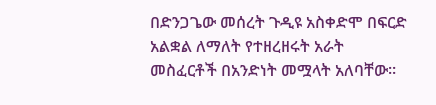በድንጋጌው መሰረት ጉዲዩ አስቀድሞ በፍርድ አልቋል ለማለት የተዘረዘሩት አራት መስፈርቶች በአንድነት መሟላት አለባቸው።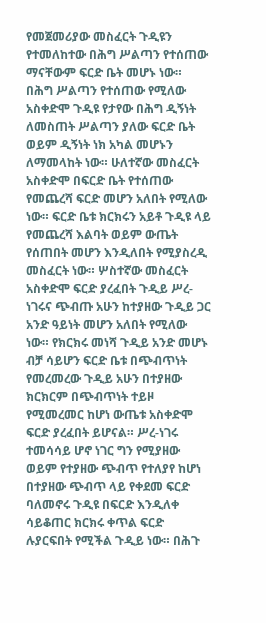የመጀመሪያው መስፈርት ጉዲዩን የተመለከተው በሕግ ሥልጣን የተሰጠው ማናቸውም ፍርድ ቤት መሆኑ ነው። በሕግ ሥልጣን የተሰጠው የሚለው አስቀድሞ ጉዲዩ የታየው በሕግ ዲኝነት ለመስጠት ሥልጣን ያለው ፍርድ ቤት ወይም ዲኝነት ነክ አካል መሆኑን ለማመላከት ነው። ሁለተኛው መስፈርት አስቀድሞ በፍርድ ቤት የተሰጠው የመጨረሻ ፍርድ መሆን አለበት የሚለው ነው። ፍርድ ቤቱ ክርክሩን አይቶ ጉዲዩ ላይ የመጨረሻ እልባት ወይም ውጤት የሰጠበት መሆን እንዲለበት የሚያስረዲ መስፈርት ነው። ሦስተኛው መስፈርት አስቀድሞ ፍርድ ያረፈበት ጉዲይ ሥረ-ነገሩና ጭብጡ አሁን ከተያዘው ጉዲይ ጋር አንድ ዓይነት መሆን አለበት የሚለው ነው። የክርክሩ መነሻ ጉዲይ አንድ መሆኑ ብቻ ሳይሆን ፍርድ ቤቱ በጭብጥነት የመረመረው ጉዲይ አሁን በተያዘው ክርክርም በጭብጥነት ተይዞ የሚመረመር ከሆነ ውጤቱ አስቀድሞ ፍርድ ያረፈበት ይሆናል። ሥረ-ነገሩ ተመሳሳይ ሆኖ ነገር ግን የሚያዘው ወይም የተያዘው ጭብጥ የተለያየ ከሆነ በተያዘው ጭብጥ ላይ የቀደመ ፍርድ ባለመኖሩ ጉዲዩ በፍርድ እንዲለቀ ሳይቆጠር ክርክሩ ቀጥል ፍርድ ሉያርፍበት የሚችል ጉዲይ ነው። በሕጉ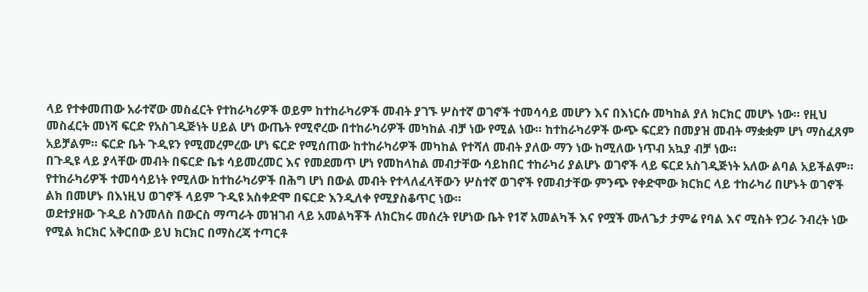ላይ የተቀመጠው አራተኛው መስፈርት የተከራካሪዎች ወይም ከተከራካሪዎች መብት ያገኙ ሦስተኛ ወገኖች ተመሳሳይ መሆን እና በእነርሱ መካከል ያለ ክርክር መሆኑ ነው። የዚህ መስፈርት መነሻ ፍርድ የአስገዲጅነት ሀይል ሆነ ውጤት የሚኖረው በተከራካሪዎች መካከል ብቻ ነው የሚል ነው። ከተከራካሪዎች ውጭ ፍርደን በመያዝ መብት ማቋቋም ሆነ ማስፈጸም አይቻልም። ፍርድ ቤት ጉዲዩን የሚመረምረው ሆነ ፍርድ የሚሰጠው ከተከራካሪዎች መካከል የተሻለ መብት ያለው ማን ነው ከሚለው ነጥብ አኳያ ብቻ ነው።
በጉዲዩ ላይ ያላቸው መብት በፍርድ ቤቱ ሳይመረመር እና የመደመጥ ሆነ የመከላከል መብታቸው ሳይከበር ተከራካሪ ያልሆኑ ወገኖች ላይ ፍርደ አስገዲጅነት አለው ልባል አይችልም። የተከራካሪዎች ተመሳሳይነት የሚለው ከተከራካሪዎች በሕግ ሆነ በውል መብት የተላለፈላቸውን ሦስተኛ ወገኖች የመብታቸው ምንጭ የቀድሞው ክርክር ላይ ተከራካሪ በሆኑት ወገኖች ልክ በመሆኑ በእነዚህ ወገኖች ላይም ጉዲዩ አስቀድሞ በፍርድ እንዲለቀ የሚያስቆጥር ነው።
ወደተያዘው ጉዲይ ስንመለስ በውርስ ማጣራት መዝገብ ላይ አመልካቾች ለክርክሩ መሰረት የሆነው ቤት የ1ኛ አመልካች እና የሟች ሙለጌታ ታምሬ የባል እና ሚስት የጋራ ንብረት ነው የሚል ክርክር አቅርበው ይህ ክርክር በማስረጃ ተጣርቶ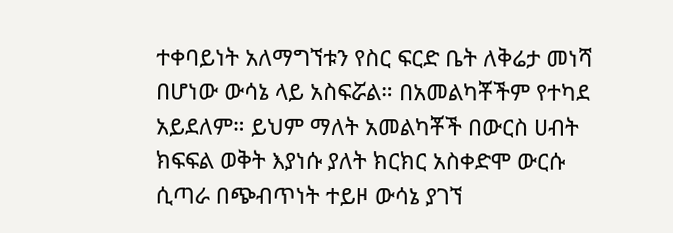ተቀባይነት አለማግኘቱን የስር ፍርድ ቤት ለቅሬታ መነሻ በሆነው ውሳኔ ላይ አስፍሯል። በአመልካቾችም የተካደ አይደለም። ይህም ማለት አመልካቾች በውርስ ሀብት ክፍፍል ወቅት እያነሱ ያለት ክርክር አስቀድሞ ውርሱ ሲጣራ በጭብጥነት ተይዞ ውሳኔ ያገኘ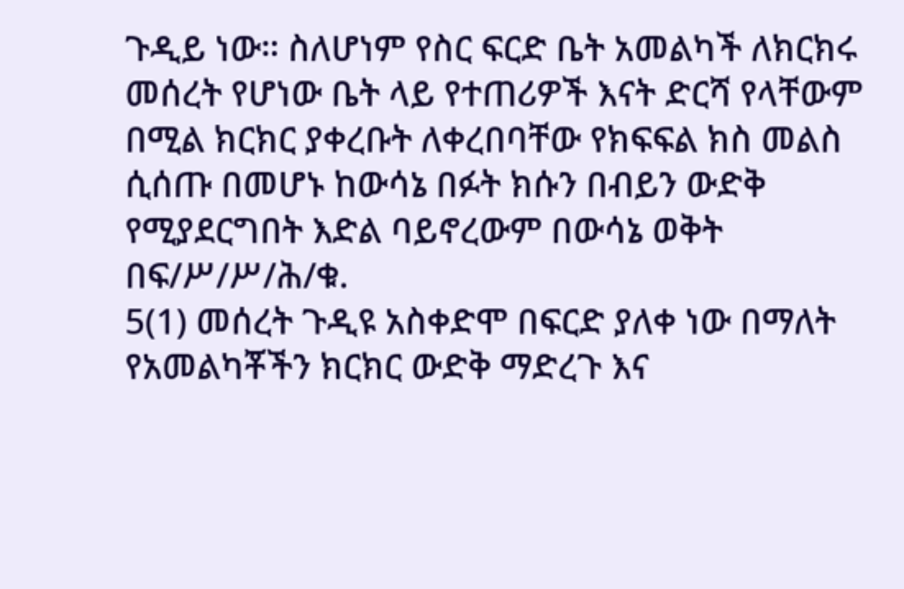ጉዲይ ነው። ስለሆነም የስር ፍርድ ቤት አመልካች ለክርክሩ መሰረት የሆነው ቤት ላይ የተጠሪዎች እናት ድርሻ የላቸውም በሚል ክርክር ያቀረቡት ለቀረበባቸው የክፍፍል ክስ መልስ ሲሰጡ በመሆኑ ከውሳኔ በፉት ክሱን በብይን ውድቅ የሚያደርግበት እድል ባይኖረውም በውሳኔ ወቅት በፍ/ሥ/ሥ/ሕ/ቁ.
5(1) መሰረት ጉዲዩ አስቀድሞ በፍርድ ያለቀ ነው በማለት የአመልካቾችን ክርክር ውድቅ ማድረጉ እና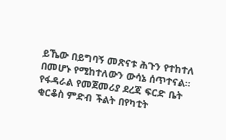ይኼው በይግባኝ መጽናቱ ሕጉን የተከተለ በመሆኑ የሚከተለውን ውሳኔ ሰጥተናል።
የፋዳራል የመጀመሪያ ደረጃ ፍርድ ቤት ቂርቆስ ምድብ ችልት በየካቲት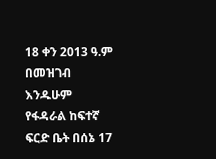18 ቀን 2013 ዓ.ም በመዝገብ እንዱሁም የፋዳራል ከፍተኛ ፍርድ ቤት በሰኔ 17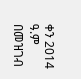ቀን 2014 ዓ.ም በመዝገብ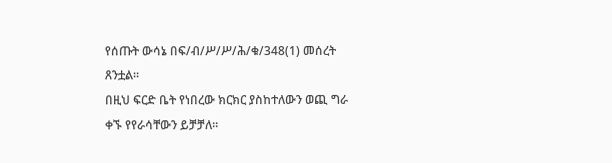የሰጡት ውሳኔ በፍ/ብ/ሥ/ሥ/ሕ/ቁ/348(1) መሰረት ጸንቷል።
በዚህ ፍርድ ቤት የነበረው ክርክር ያስከተለውን ወጪ ግራ ቀኙ የየራሳቸውን ይቻቻለ።